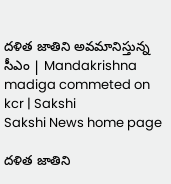దళిత జాతిని అవమానిస్తున్న సీఎం | Mandakrishna madiga commeted on kcr | Sakshi
Sakshi News home page

దళిత జాతిని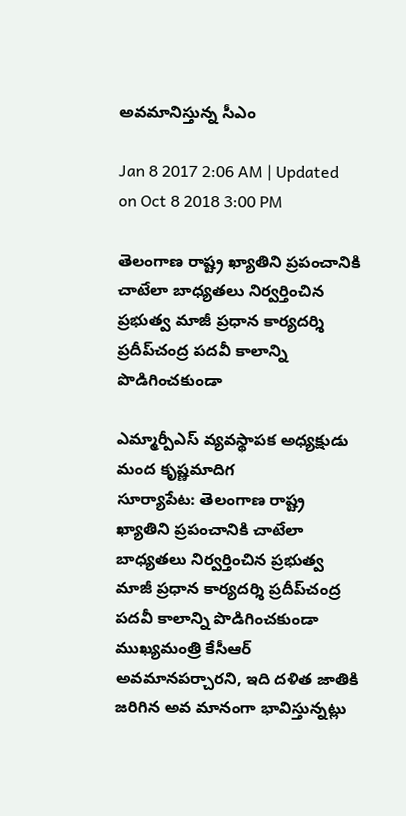అవమానిస్తున్న సీఎం

Jan 8 2017 2:06 AM | Updated on Oct 8 2018 3:00 PM

తెలంగాణ రాష్ట్ర ఖ్యాతిని ప్రపంచానికి చాటేలా బాధ్యతలు నిర్వర్తించిన ప్రభుత్వ మాజీ ప్రధాన కార్యదర్శి ప్రదీప్‌చంద్ర పదవీ కాలాన్ని పొడిగించకుండా

ఎమ్మార్పీఎస్‌ వ్యవస్థాపక అధ్యక్షుడు మంద కృష్ణమాదిగ
సూర్యాపేట: తెలంగాణ రాష్ట్ర ఖ్యాతిని ప్రపంచానికి చాటేలా బాధ్యతలు నిర్వర్తించిన ప్రభుత్వ మాజీ ప్రధాన కార్యదర్శి ప్రదీప్‌చంద్ర పదవీ కాలాన్ని పొడిగించకుండా ముఖ్యమంత్రి కేసీఆర్‌ అవమానపర్చారని, ఇది దళిత జాతికి జరిగిన అవ మానంగా భావిస్తున్నట్లు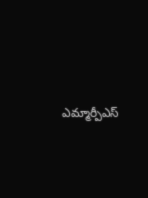ఎమ్మార్పీఎస్‌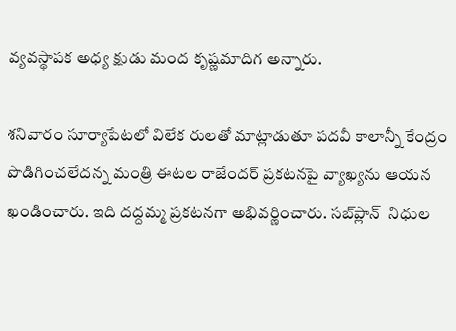వ్యవస్థాపక అధ్య క్షుడు మంద కృష్ణమాదిగ అన్నారు.

శనివారం సూర్యాపేటలో విలేక రులతో మాట్లాడుతూ పదవీ కాలాన్నీ కేంద్రం పొడిగించలేదన్న మంత్రి ఈటల రాజేందర్‌ ప్రకటనపై వ్యాఖ్యను ఆయన ఖండించారు. ఇది దద్దమ్మ ప్రకటనగా అభివర్ణించారు. సబ్‌ప్లాన్  నిధుల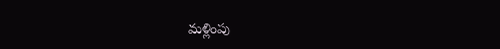మళ్లింపు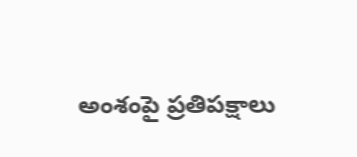అంశంపై ప్రతిపక్షాలు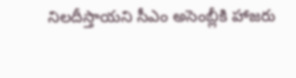నిలదీస్తాయని సీఎం అసెంబ్లీకి హాజరు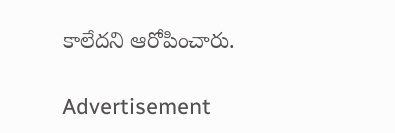కాలేదని ఆరోపించారు.

Advertisement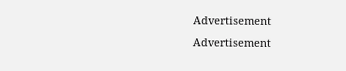Advertisement
Advertisement